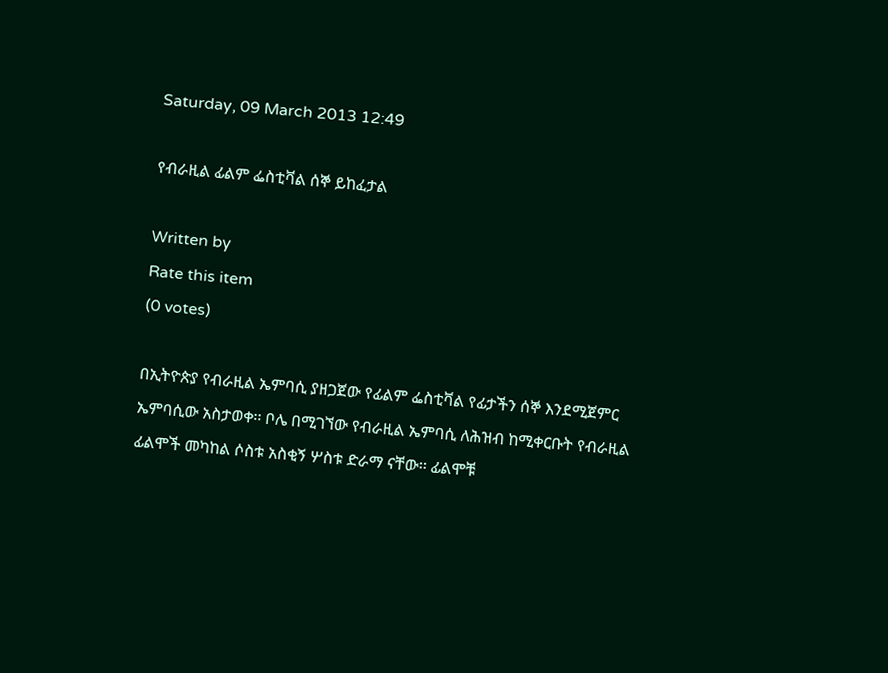Saturday, 09 March 2013 12:49

የብራዚል ፊልም ፌስቲቫል ሰኞ ይከፈታል

Written by
Rate this item
(0 votes)

በኢትዮጵያ የብራዚል ኤምባሲ ያዘጋጀው የፊልም ፌስቲቫል የፊታችን ሰኞ እንደሚጀምር ኤምባሲው አስታወቀ፡፡ ቦሌ በሚገኘው የብራዚል ኤምባሲ ለሕዝብ ከሚቀርቡት የብራዚል ፊልሞች መካከል ሶስቱ አስቂኝ ሦስቱ ድራማ ናቸው፡፡ ፊልሞቹ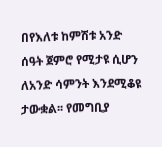በየእለቱ ከምሽቱ አንድ ሰዓት ጀምሮ የሚታዩ ሲሆን ለአንድ ሳምንት እንደሚቆዩ ታውቋል፡፡ የመግቢያ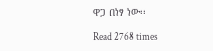ዋጋ በነፃ ነው፡፡

Read 2768 times